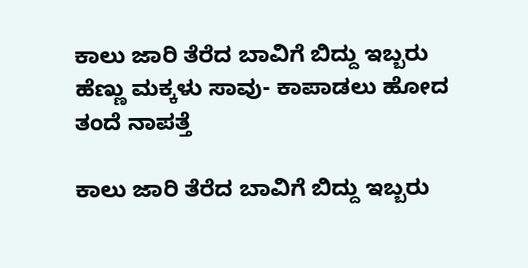ಕಾಲು ಜಾರಿ ತೆರೆದ ಬಾವಿಗೆ ಬಿದ್ದು ಇಬ್ಬರು ಹೆಣ್ಣು ಮಕ್ಕಳು ಸಾವು- ಕಾಪಾಡಲು ಹೋದ ತಂದೆ ನಾಪತ್ತೆ

ಕಾಲು ಜಾರಿ ತೆರೆದ ಬಾವಿಗೆ ಬಿದ್ದು ಇಬ್ಬರು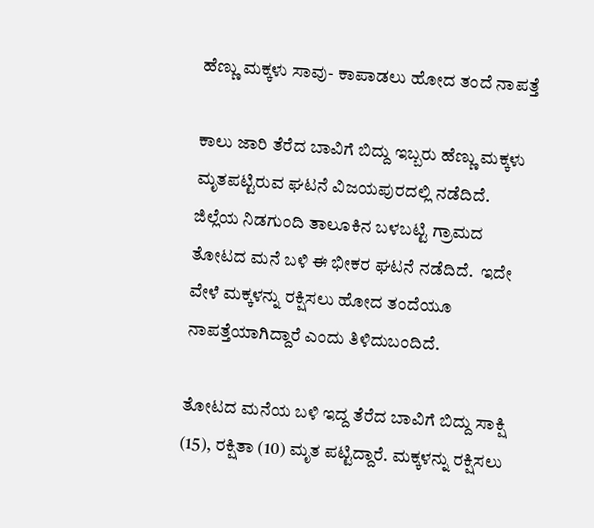ಹೆಣ್ಣು ಮಕ್ಕಳು ಸಾವು- ಕಾಪಾಡಲು ಹೋದ ತಂದೆ ನಾಪತ್ತೆ

ಕಾಲು ಜಾರಿ ತೆರೆದ ಬಾವಿಗೆ ಬಿದ್ದು ಇಬ್ಬರು ಹೆಣ್ಣು ಮಕ್ಕಳು ಮೃತಪಟ್ಟಿರುವ ಘಟನೆ ವಿಜಯಪುರದಲ್ಲಿ ನಡೆದಿದೆ.   ಜಿಲ್ಲೆಯ ನಿಡಗುಂದಿ ತಾಲೂಕಿನ ಬಳಬಟ್ಟಿ ಗ್ರಾಮದ ತೋಟದ ಮನೆ ಬಳಿ ಈ ಭೀಕರ ಘಟನೆ ನಡೆದಿದೆ.  ಇದೇ ವೇಳೆ ಮಕ್ಕಳನ್ನು ರಕ್ಷಿಸಲು ಹೋದ ತಂದೆಯೂ ನಾಪತ್ತೆಯಾಗಿದ್ದಾರೆ ಎಂದು ತಿಳಿದುಬಂದಿದೆ.

ತೋಟದ ಮನೆಯ ಬಳಿ ಇದ್ದ ತೆರೆದ ಬಾವಿಗೆ ಬಿದ್ದು ಸಾಕ್ಷಿ (15), ರಕ್ಷಿತಾ (10) ಮೃತ ಪಟ್ಟಿದ್ದಾರೆ. ಮಕ್ಕಳನ್ನು ರಕ್ಷಿಸಲು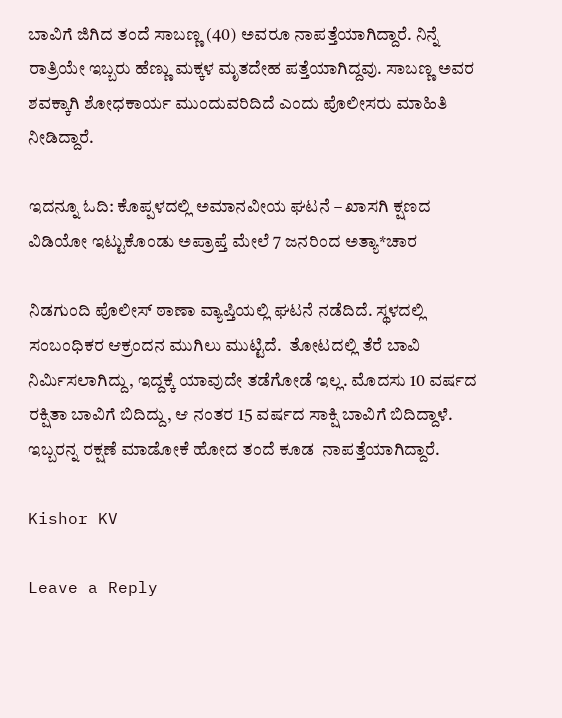ಬಾವಿಗೆ ಜಿಗಿದ ತಂದೆ ಸಾಬಣ್ಣ (40) ಅವರೂ ನಾಪತ್ತೆಯಾಗಿದ್ದಾರೆ. ನಿನ್ನೆ ರಾತ್ರಿಯೇ ಇಬ್ಬರು ಹೆಣ್ಣು ಮಕ್ಕಳ ಮೃತದೇಹ ಪತ್ತೆಯಾಗಿದ್ದವು. ಸಾಬಣ್ಣ ಅವರ ಶವಕ್ಕಾಗಿ ಶೋಧಕಾರ್ಯ ಮುಂದುವರಿದಿದೆ ಎಂದು ಪೊಲೀಸರು ಮಾಹಿತಿ ನೀಡಿದ್ದಾರೆ.

ಇದನ್ನೂ ಓದಿ: ಕೊಪ್ಪಳದಲ್ಲಿ ಅಮಾನವೀಯ ಘಟನೆ – ಖಾಸಗಿ ಕ್ಷಣದ ವಿಡಿಯೋ ಇಟ್ಟುಕೊಂಡು ಅಪ್ರಾಪ್ತೆ ಮೇಲೆ 7 ಜನರಿಂದ ಅತ್ಯಾ*ಚಾರ

ನಿಡಗುಂದಿ ಪೊಲೀಸ್ ಠಾಣಾ ವ್ಯಾಪ್ತಿಯಲ್ಲಿ ಘಟನೆ ನಡೆದಿದೆ. ಸ್ಥಳದಲ್ಲಿ ಸಂಬಂಧಿಕರ ಆಕ್ರಂದನ ಮುಗಿಲು ಮುಟ್ಟಿದೆ.  ತೋಟದಲ್ಲಿ ತೆರೆ ಬಾವಿ ನಿರ್ಮಿಸಲಾಗಿದ್ದು, ಇದ್ದಕ್ಕೆ ಯಾವುದೇ ತಡೆಗೋಡೆ ಇಲ್ಲ. ಮೊದಸು 10 ವರ್ಷದ ರಕ್ಷಿತಾ ಬಾವಿಗೆ ಬಿದಿದ್ದು, ಆ ನಂತರ 15 ವರ್ಷದ ಸಾಕ್ಷಿ ಬಾವಿಗೆ ಬಿದಿದ್ದಾಳೆ. ಇಬ್ಬರನ್ನ ರಕ್ಷಣೆ ಮಾಡೋಕೆ ಹೋದ ತಂದೆ ಕೂಡ  ನಾಪತ್ತೆಯಾಗಿದ್ದಾರೆ.

Kishor KV

Leave a Reply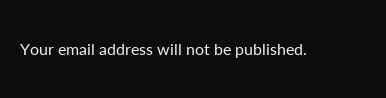Your email address will not be published.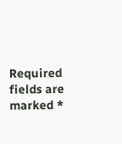Required fields are marked *